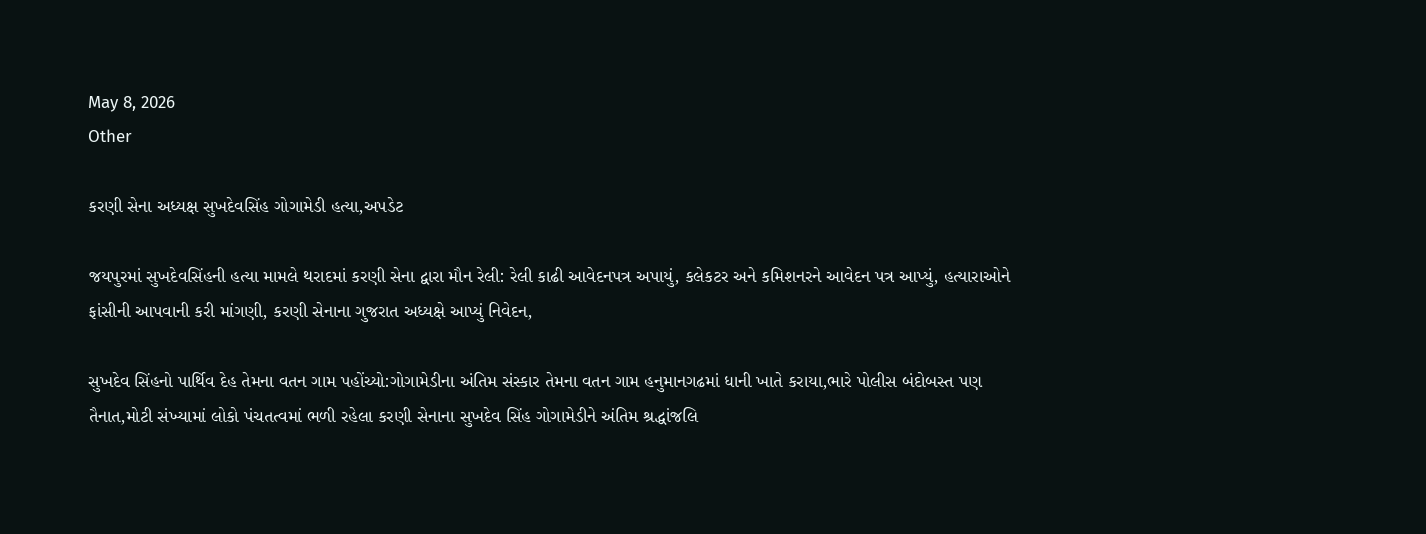May 8, 2026
Other

કરણી સેના અધ્યક્ષ સુખદેવસિંહ ગોગામેડી હત્યા,અપડેટ

જયપુરમાં સુખદેવસિંહની હત્યા મામલે થરાદમાં કરણી સેના દ્વારા મૌન રેલી: રેલી કાઢી આવેદનપત્ર અપાયું, કલેકટર અને કમિશનરને આવેદન પત્ર આપ્યું, હત્યારાઓને ફાંસીની આપવાની કરી માંગણી, કરણી સેનાના ગુજરાત અધ્યક્ષે આપ્યું નિવેદન,

સુખદેવ સિંહનો પાર્થિવ દેહ તેમના વતન ગામ પહોંચ્યો:ગોગામેડીના અંતિમ સંસ્કાર તેમના વતન ગામ હનુમાનગઢમાં ધાની ખાતે કરાયા,ભારે પોલીસ બંદોબસ્ત પણ તૈનાત,મોટી સંખ્યામાં લોકો પંચતત્વમાં ભળી રહેલા કરણી સેનાના સુખદેવ સિંહ ગોગામેડીને અંતિમ શ્રદ્ધાંજલિ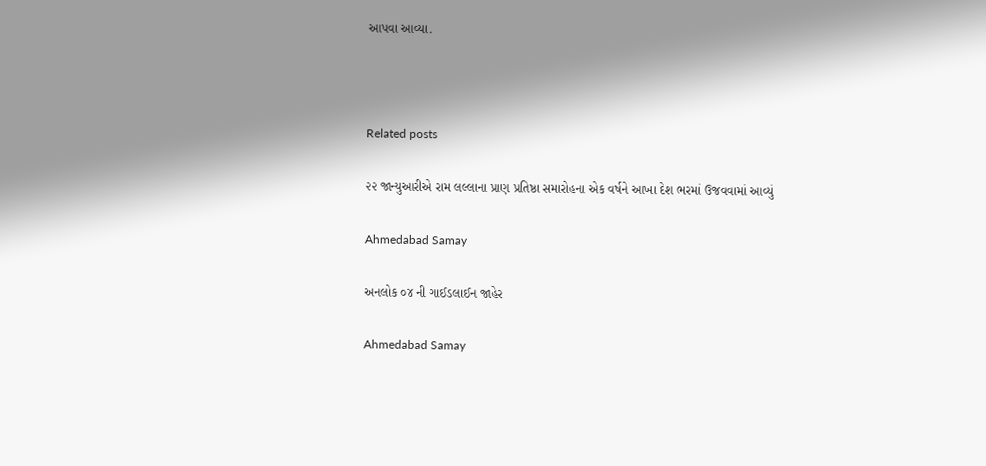આપવા આવ્યા.



Related posts

૨૨ જાન્‍યુઆરીએ રામ લલ્લાના પ્રાણ પ્રતિષ્ઠા સમારોહના એક વર્ષને આખા દેશ ભરમાં ઉજવવામાં આવ્યું

Ahmedabad Samay

અનલોક ૦૪ ની ગાઈડલાઈન જાહેર

Ahmedabad Samay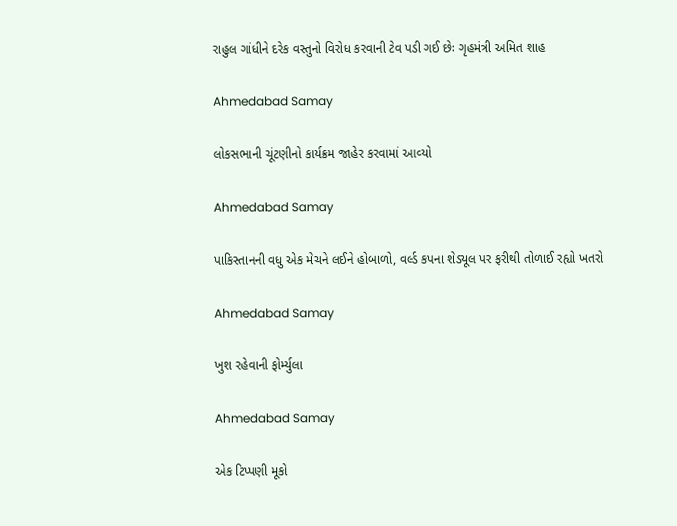રાહુલ ગાંધીને દરેક વસ્તુનો વિરોધ કરવાની ટેવ પડી ગઈ છેઃ ગૃહમંત્રી અમિત શાહ

Ahmedabad Samay

લોકસભાની ચૂંટણીનો કાર્યક્રમ જાહેર કરવામાં આવ્‍યો

Ahmedabad Samay

પાકિસ્તાનની વધુ એક મેચને લઈને હોબાળો, વર્લ્ડ કપના શેડ્યૂલ પર ફરીથી તોળાઈ રહ્યો ખતરો

Ahmedabad Samay

ખુશ રહેવાની ફોર્મ્યુલા

Ahmedabad Samay

એક ટિપ્પણી મૂકો